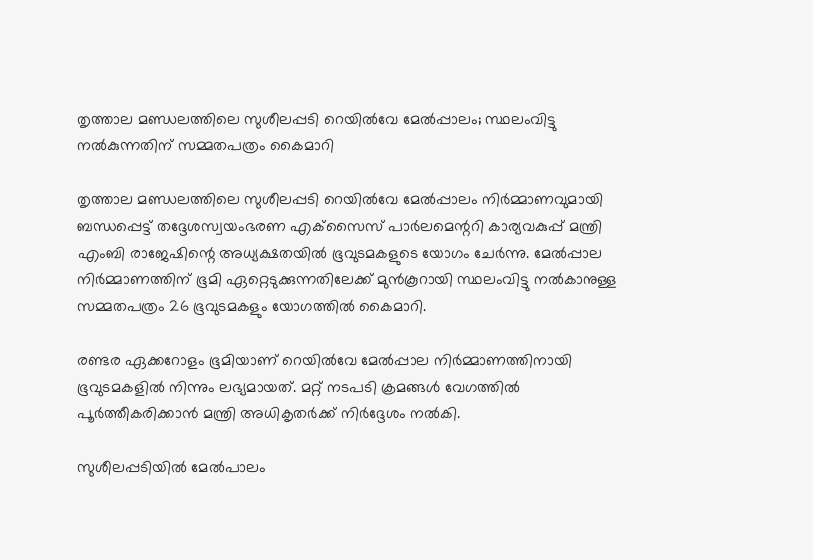തൃത്താല മണ്ഡലത്തിലെ സുശീലപ്പടി റെയില്‍വേ മേല്‍പ്പാലം; സ്ഥലംവിട്ടു നല്‍കുന്നതിന് സമ്മതപത്രം കൈമാറി

തൃത്താല മണ്ഡലത്തിലെ സുശീലപ്പടി റെയില്‍വേ മേല്‍പ്പാലം നിര്‍മ്മാണവുമായി ബന്ധപ്പെട്ട് തദ്ദേശസ്വയംഭരണ എക്‌സൈസ് പാര്‍ലമെന്ററി കാര്യവകുപ്പ് മന്ത്രി എംബി രാജേഷിന്റെ അധ്യക്ഷതയില്‍ ഭൂവുടമകളുടെ യോഗം ചേര്‍ന്നു. മേല്‍പ്പാല നിര്‍മ്മാണത്തിന് ഭൂമി ഏറ്റെടുക്കുന്നതിലേക്ക് മുന്‍കൂറായി സ്ഥലംവിട്ടു നല്‍കാനുള്ള സമ്മതപത്രം 26 ഭൂവുടമകളും യോഗത്തില്‍ കൈമാറി.

രണ്ടര ഏക്കറോളം ഭൂമിയാണ് റെയില്‍വേ മേല്‍പ്പാല നിര്‍മ്മാണത്തിനായി ഭൂവുടമകളില്‍ നിന്നും ലഭ്യമായത്. മറ്റ് നടപടി ക്രമങ്ങള്‍ വേഗത്തില്‍ പൂര്‍ത്തീകരിക്കാന്‍ മന്ത്രി അധികൃതര്‍ക്ക് നിര്‍ദ്ദേശം നല്‍കി.

സുശീലപ്പടിയില്‍ മേല്‍പാലം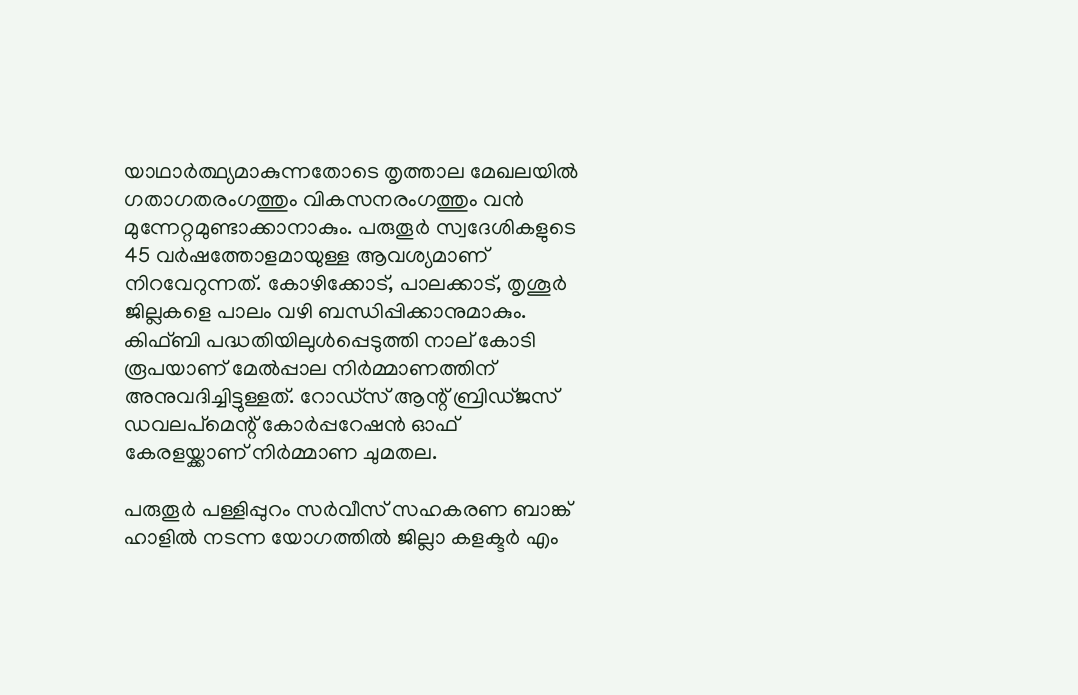യാഥാര്‍ത്ഥ്യമാകുന്നതോടെ തൃത്താല മേഖലയില്‍ ഗതാഗതരംഗത്തും വികസനരംഗത്തും വന്‍ മുന്നേറ്റമുണ്ടാക്കാനാകും. പരുതൂര്‍ സ്വദേശികളുടെ 45 വര്‍ഷത്തോളമായുള്ള ആവശ്യമാണ് നിറവേറുന്നത്. കോഴിക്കോട്, പാലക്കാട്, തൃശൂര്‍ ജില്ലകളെ പാലം വഴി ബന്ധിപ്പിക്കാനുമാകും. കിഫ്ബി പദ്ധതിയിലുള്‍പ്പെടുത്തി നാല് കോടി രൂപയാണ് മേല്‍പ്പാല നിര്‍മ്മാണത്തിന് അനുവദിച്ചിട്ടുള്ളത്. റോഡ്‌സ് ആന്റ് ബ്രിഡ്ജസ് ഡവലപ്‌മെന്റ് കോര്‍പ്പറേഷന്‍ ഓഫ് കേരളയ്ക്കാണ് നിര്‍മ്മാണ ചുമതല.

പരുതൂര്‍ പള്ളിപ്പുറം സര്‍വീസ് സഹകരണ ബാങ്ക് ഹാളില്‍ നടന്ന യോഗത്തില്‍ ജില്ലാ കളക്ടര്‍ എം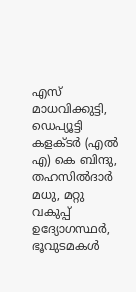എസ് മാധവിക്കുട്ടി, ഡെപ്യൂട്ടി കളക്ടര്‍ (എല്‍ എ) കെ ബിന്ദു, തഹസില്‍ദാര്‍ മധു, മറ്റു വകുപ്പ് ഉദ്യോഗസ്ഥര്‍, ഭൂവുടമകള്‍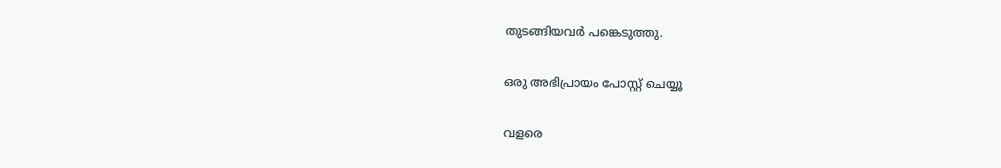തുടങ്ങിയവര്‍ പങ്കെടുത്തു.

ഒരു അഭിപ്രായം പോസ്റ്റ് ചെയ്യൂ

വളരെ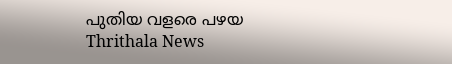പുതിയ വളരെ പഴയ
Thrithala News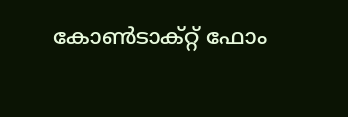കോൺടാക്റ്റ് ഫോം